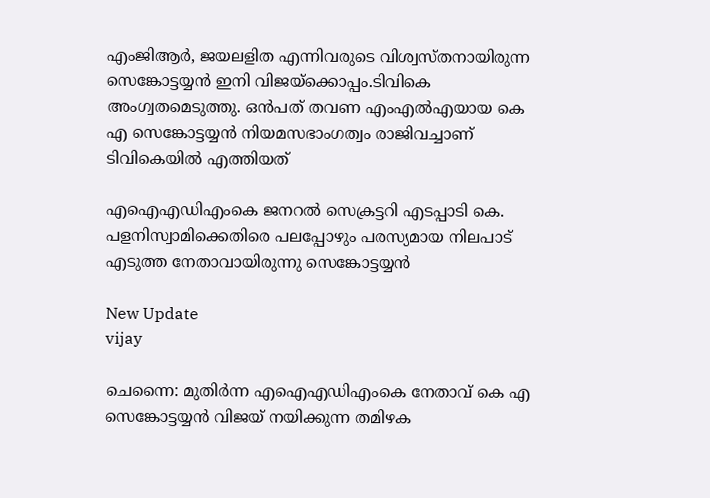എംജിആര്‍, ജയലളിത എന്നിവരുടെ വിശ്വസ്തനായിരുന്ന സെങ്കോട്ടയ്യന്‍ ഇനി വിജയ്‌ക്കൊപ്പം.ടിവികെ അംഗ്വതമെടുത്തു. ഒന്‍പത് തവണ എംഎല്‍എയായ കെ എ സെങ്കോട്ടയ്യന്‍ നിയമസഭാംഗത്വം രാജിവച്ചാണ് ടിവികെയിൽ എത്തിയത്

എഐഎഡിഎംകെ ജനറല്‍ സെക്രട്ടറി എടപ്പാടി കെ. പളനിസ്വാമിക്കെതിരെ പലപ്പോഴും പരസ്യമായ നിലപാട് എടുത്ത നേതാവായിരുന്നു സെങ്കോട്ടയ്യന്‍

New Update
vijay

ചെന്നൈ: മുതിര്‍ന്ന എഐഎഡിഎംകെ നേതാവ് കെ എ സെങ്കോട്ടയ്യന്‍ വിജയ് നയിക്കുന്ന തമിഴക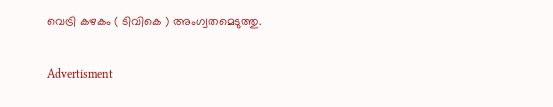വെട്രി കഴകം ( ടിവികെ ) അംഗ്വതമെടുത്തു.

Advertisment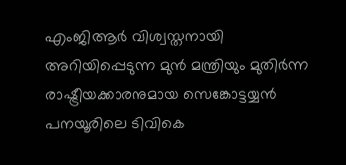എംജിആര്‍ വിശ്വസ്തനായി അറിയിപ്പെടുന്ന മുന്‍ മന്ത്രിയും മുതിര്‍ന്ന രാഷ്ട്രീയക്കാരനുമായ സെങ്കോട്ടയ്യന്‍ പനയൂരിലെ ടിവികെ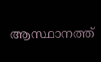ആസ്ഥാനത്ത്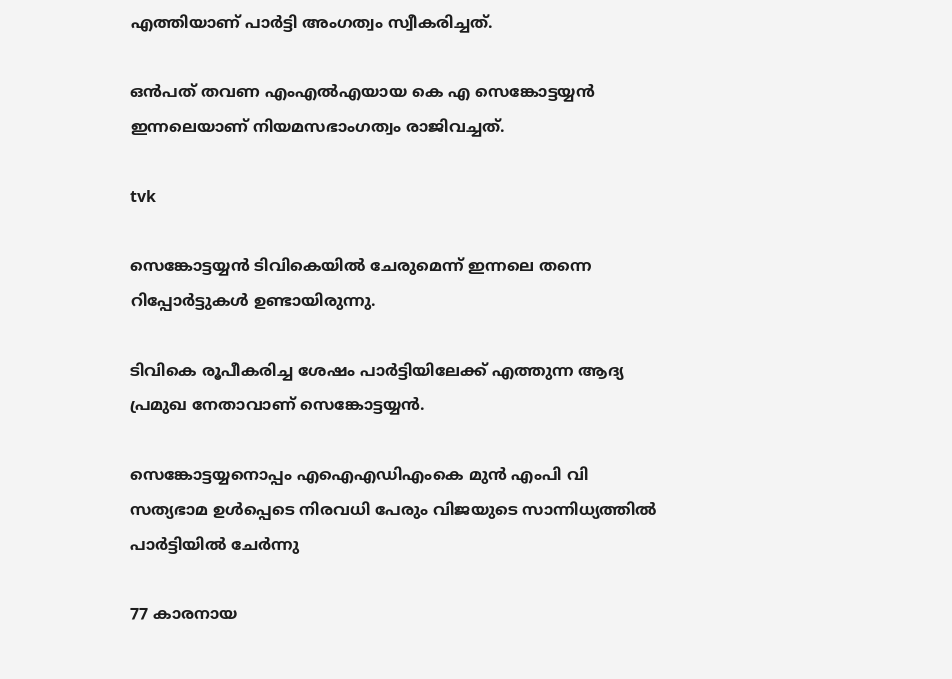എത്തിയാണ് പാര്‍ട്ടി അംഗത്വം സ്വീകരിച്ചത്.

ഒന്‍പത് തവണ എംഎല്‍എയായ കെ എ സെങ്കോട്ടയ്യന്‍ ഇന്നലെയാണ് നിയമസഭാംഗത്വം രാജിവച്ചത്.

tvk

സെങ്കോട്ടയ്യന്‍ ടിവികെയില്‍ ചേരുമെന്ന് ഇന്നലെ തന്നെ റിപ്പോര്‍ട്ടുകള്‍ ഉണ്ടായിരുന്നു.

ടിവികെ രൂപീകരിച്ച ശേഷം പാര്‍ട്ടിയിലേക്ക് എത്തുന്ന ആദ്യ പ്രമുഖ നേതാവാണ് സെങ്കോട്ടയ്യന്‍.

സെങ്കോട്ടയ്യനൊപ്പം എഐഎഡിഎംകെ മുന്‍ എംപി വി സത്യഭാമ ഉള്‍പ്പെടെ നിരവധി പേരും വിജയുടെ സാന്നിധ്യത്തില്‍ പാര്‍ട്ടിയില്‍ ചേര്‍ന്നു

77 കാരനായ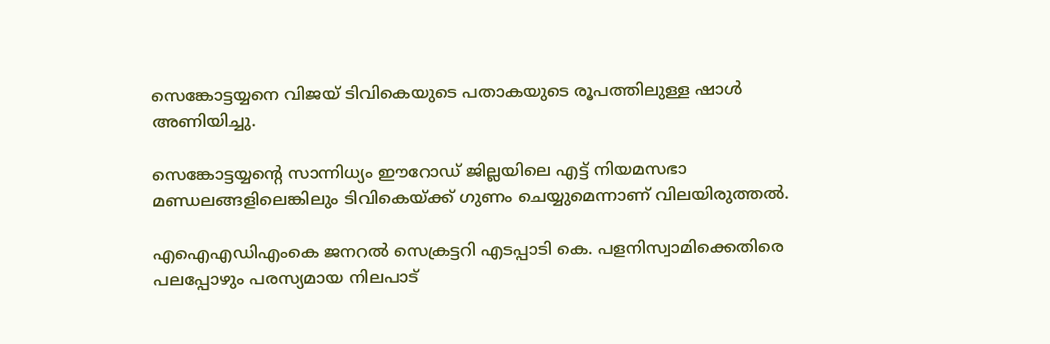സെങ്കോട്ടയ്യനെ വിജയ് ടിവികെയുടെ പതാകയുടെ രൂപത്തിലുള്ള ഷാള്‍ അണിയിച്ചു.

സെങ്കോട്ടയ്യന്റെ സാന്നിധ്യം ഈറോഡ് ജില്ലയിലെ എട്ട് നിയമസഭാ മണ്ഡലങ്ങളിലെങ്കിലും ടിവികെയ്ക്ക് ഗുണം ചെയ്യുമെന്നാണ് വിലയിരുത്തല്‍.

എഐഎഡിഎംകെ ജനറല്‍ സെക്രട്ടറി എടപ്പാടി കെ. പളനിസ്വാമിക്കെതിരെ പലപ്പോഴും പരസ്യമായ നിലപാട്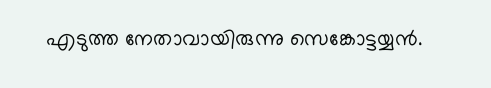എടുത്ത നേതാവായിരുന്നു സെങ്കോട്ടയ്യന്‍.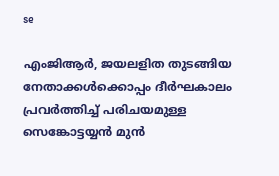se

എംജിആര്‍, ജയലളിത തുടങ്ങിയ നേതാക്കള്‍ക്കൊപ്പം ദീര്‍ഘകാലം പ്രവര്‍ത്തിച്ച് പരിചയമുള്ള സെങ്കോട്ടയ്യന്‍ മുന്‍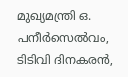മുഖ്യമന്ത്രി ഒ. പനീര്‍സെല്‍വം, ടിടിവി ദിനകരന്‍,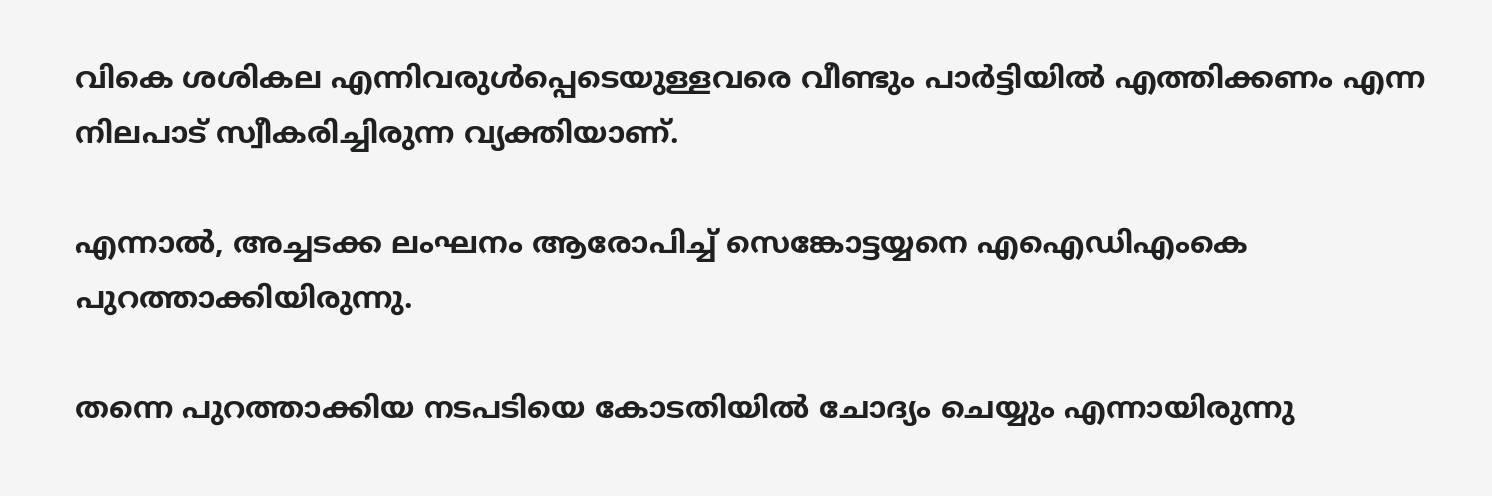വികെ ശശികല എന്നിവരുള്‍പ്പെടെയുള്ളവരെ വീണ്ടും പാര്‍ട്ടിയില്‍ എത്തിക്കണം എന്ന നിലപാട് സ്വീകരിച്ചിരുന്ന വ്യക്തിയാണ്.

എന്നാല്‍, അച്ചടക്ക ലംഘനം ആരോപിച്ച് സെങ്കോട്ടയ്യനെ എഐഡിഎംകെ പുറത്താക്കിയിരുന്നു.

തന്നെ പുറത്താക്കിയ നടപടിയെ കോടതിയില്‍ ചോദ്യം ചെയ്യും എന്നായിരുന്നു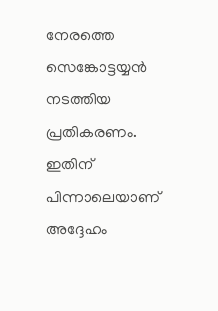നേരത്തെ സെങ്കോട്ടയ്യന്‍ നടത്തിയ പ്രതികരണം. ഇതിന് പിന്നാലെയാണ് അദ്ദേഹം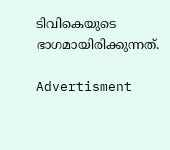ടിവികെയുടെ ഭാഗമായിരിക്കുന്നത്.

Advertisment